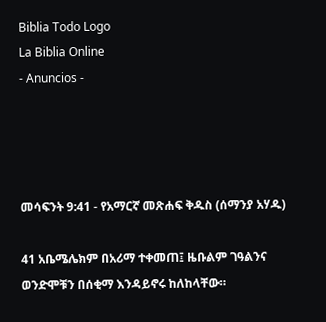Biblia Todo Logo
La Biblia Online
- Anuncios -




መሳፍንት 9:41 - የአማርኛ መጽሐፍ ቅዱስ (ሰማንያ አሃዱ)

41 አቤሜሌክም በአሪማ ተቀመጠ፤ ዜቡልም ገዓልንና ወንድሞቹን በሰቂማ እንዳይኖሩ ከለከላቸው።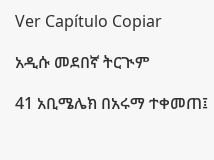Ver Capítulo Copiar

አዲሱ መደበኛ ትርጒም

41 አቢሜሌክ በአሩማ ተቀመጠ፤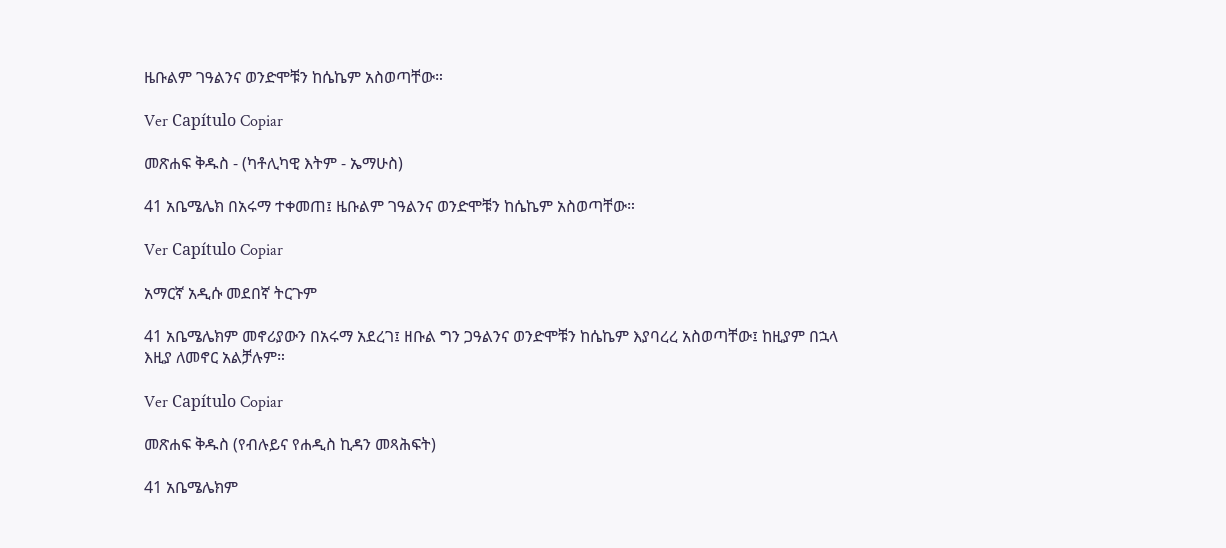ዜቡልም ገዓልንና ወንድሞቹን ከሴኬም አስወጣቸው።

Ver Capítulo Copiar

መጽሐፍ ቅዱስ - (ካቶሊካዊ እትም - ኤማሁስ)

41 አቤሜሌክ በአሩማ ተቀመጠ፤ ዜቡልም ገዓልንና ወንድሞቹን ከሴኬም አስወጣቸው።

Ver Capítulo Copiar

አማርኛ አዲሱ መደበኛ ትርጉም

41 አቤሜሌክም መኖሪያውን በአሩማ አደረገ፤ ዘቡል ግን ጋዓልንና ወንድሞቹን ከሴኬም እያባረረ አስወጣቸው፤ ከዚያም በኋላ እዚያ ለመኖር አልቻሉም።

Ver Capítulo Copiar

መጽሐፍ ቅዱስ (የብሉይና የሐዲስ ኪዳን መጻሕፍት)

41 አቤሜሌክም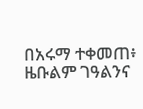በአሩማ ተቀመጠ፥ ዜቡልም ገዓልንና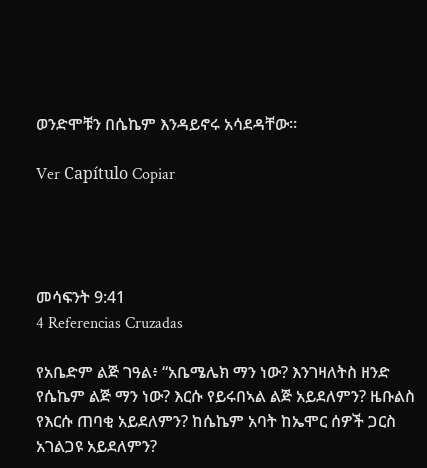ወንድሞቹን በሴኬም እንዳይኖሩ አሳደዳቸው።

Ver Capítulo Copiar




መሳፍንት 9:41
4 Referencias Cruzadas

የአቤድም ልጅ ገዓል፥ “አቤሜሌክ ማን ነው? እንገዛለትስ ዘንድ የሴኬም ልጅ ማን ነው? እርሱ የይሩበኣል ልጅ አይደለምን? ዜቡልስ የእርሱ ጠባቂ አይደለምን? ከሴኬም አባት ከኤሞር ሰዎች ጋርስ አገልጋዩ አይደለምን?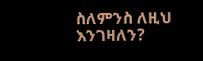ስለምንስ ለዚህ እንገዛለን?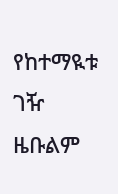የከተማዪቱ ገዥ ዜቡልም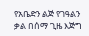የአቤድን ልጅ የገዓልን ቃል በሰማ ጊዜ እጅግ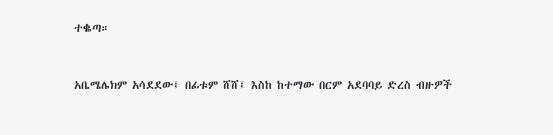ተቈጣ።


አቤሜሌክም አሳደደው፤ በፊቱም ሸሸ፤ እስከ ከተማው በርም አደባባይ ድረስ ብዙዎች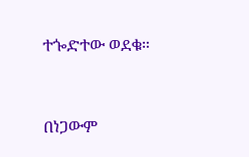ተጐድተው ወደቁ።


በነጋውም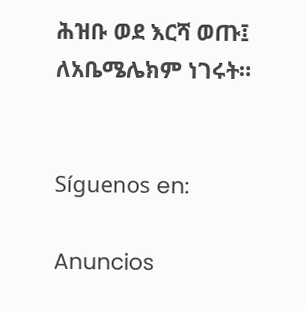ሕዝቡ ወደ እርሻ ወጡ፤ ለአቤሜሌክም ነገሩት።


Síguenos en:

Anuncios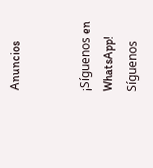Anuncios


¡Síguenos en WhatsApp! Síguenos